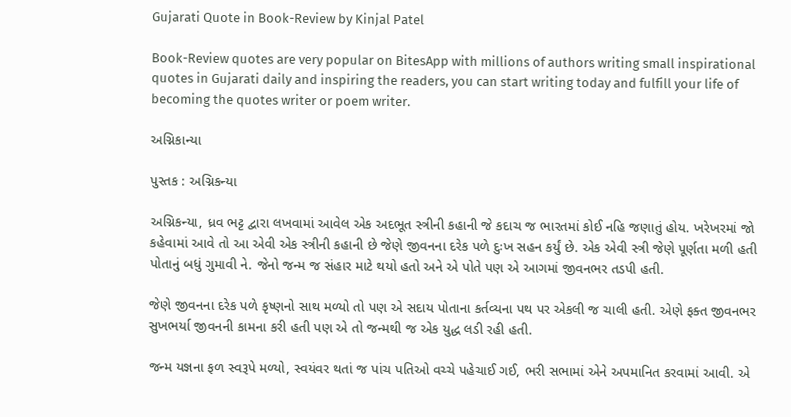Gujarati Quote in Book-Review by Kinjal Patel

Book-Review quotes are very popular on BitesApp with millions of authors writing small inspirational quotes in Gujarati daily and inspiring the readers, you can start writing today and fulfill your life of becoming the quotes writer or poem writer.

અગ્નિકાન્યા

પુસ્તક : અગ્નિકન્યા

અગ્નિકન્યા, ધ્રવ ભટ્ટ દ્વારા લખવામાં આવેલ એક અદભૂત સ્ત્રીની કહાની જે કદાચ જ ભારતમાં કોઈ નહિ જણાતું હોય. ખરેખરમાં જો કહેવામાં આવે તો આ એવી એક સ્ત્રીની કહાની છે જેણે જીવનના દરેક પળે દુઃખ સહન કર્યું છે. એક એવી સ્ત્રી જેણે પૂર્ણતા મળી હતી પોતાનું બધું ગુમાવી ને. જેનો જન્મ જ સંહાર માટે થયો હતો અને એ પોતે પણ એ આગમાં જીવનભર તડપી હતી.

જેણે જીવનના દરેક પળે કૃષ્ણનો સાથ મળ્યો તો પણ એ સદાય પોતાના કર્તવ્યના પથ પર એકલી જ ચાલી હતી. એણે ફક્ત જીવનભર સુખભર્યા જીવનની કામના કરી હતી પણ એ તો જન્મથી જ એક યુદ્ધ લડી રહી હતી.

જન્મ યજ્ઞના ફળ સ્વરૂપે મળ્યો, સ્વયંવર થતાં જ પાંચ પતિઓ વચ્ચે પહેચાઈ ગઈ, ભરી સભામાં એને અપમાનિત કરવામાં આવી. એ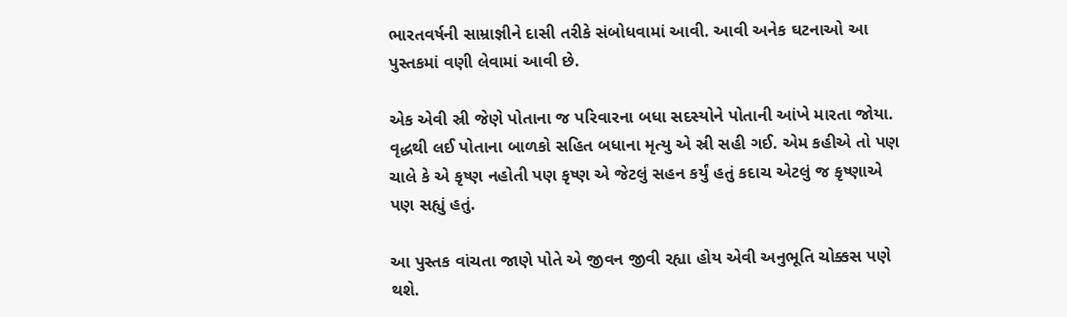ભારતવર્ષની સામ્રાજ્ઞીને દાસી તરીકે સંબોધવામાં આવી. આવી અનેક ઘટનાઓ આ પુસ્તકમાં વણી લેવામાં આવી છે.

એક એવી સ્રી જેણે પોતાના જ પરિવારના બધા સદસ્યોને પોતાની આંખે મારતા જોયા. વૃદ્ધથી લઈ પોતાના બાળકો સહિત બધાના મૃત્યુ એ સ્રી સહી ગઈ. એમ કહીએ તો પણ ચાલે કે એ કૃષ્ણ નહોતી પણ કૃષ્ણ એ જેટલું સહન કર્યું હતું કદાચ એટલું જ કૃષ્ણાએ પણ સહ્યું હતું.

આ પુસ્તક વાંચતા જાણે પોતે એ જીવન જીવી રહ્યા હોય એવી અનુભૂતિ ચોક્કસ પણે થશે.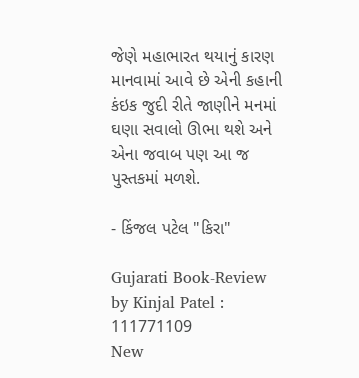જેણે મહાભારત થયાનું કારણ માનવામાં આવે છે એની કહાની કંઇક જુદી રીતે જાણીને મનમાં ઘણા સવાલો ઊભા થશે અને એના જવાબ પણ આ જ પુસ્તકમાં મળશે.

- કિંજલ પટેલ "કિરા"

Gujarati Book-Review by Kinjal Patel : 111771109
New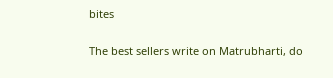bites

The best sellers write on Matrubharti, do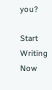you?

Start Writing Now